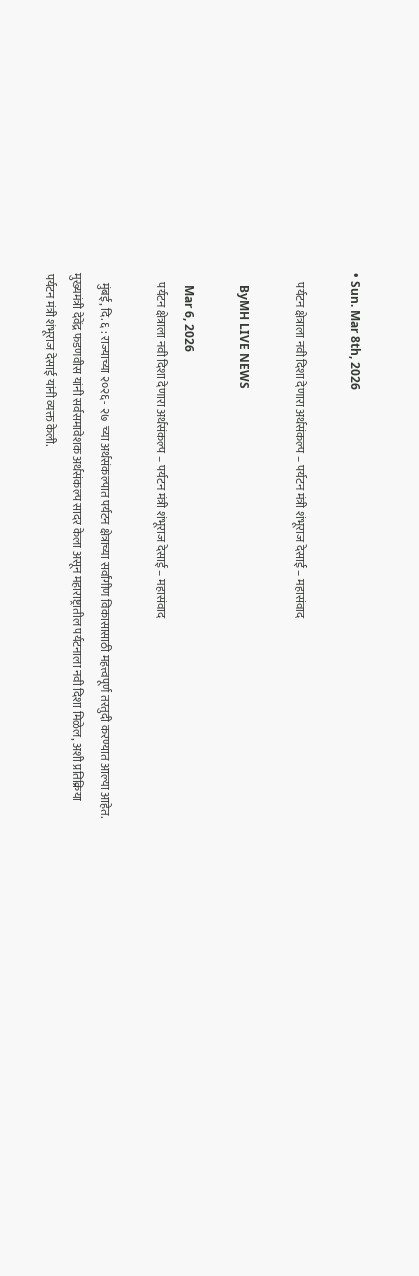• Sun. Mar 8th, 2026

    पर्यटन क्षेत्राला नवी दिशा देणारा अर्थसंकल्प – पर्यटन मंत्री शंभूराज देसाई – महासंवाद

    ByMH LIVE NEWS

    Mar 6, 2026
    पर्यटन क्षेत्राला नवी दिशा देणारा अर्थसंकल्प – पर्यटन मंत्री शंभूराज देसाई – महासंवाद

    मुंबई, दि. ६ : राज्याच्या २०२६- २७  च्या अर्थसंकल्पात पर्यटन क्षेत्राच्या सर्वांगीण विकासासाठी महत्त्वपूर्ण तरतुदी करण्यात आल्या आहेत. मुख्यमंत्री देवेंद्र फडणवीस यांनी सर्वसमावेशक अर्थसंकल्प सादर केला असून महाराष्ट्रातील पर्यटनाला नवी दिशा मिळेल, अशी प्रतिक्रिया पर्यटन मंत्री शंभूराज देसाई यांनी व्यक्त केली.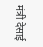मंत्री देसाई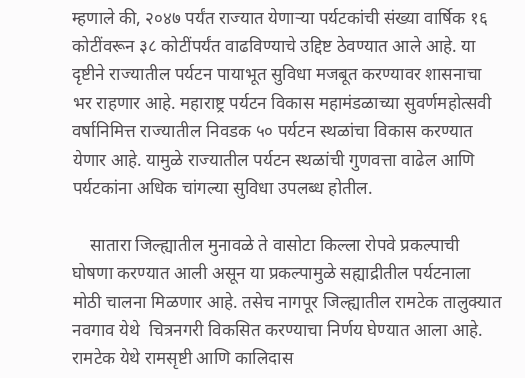म्हणाले की, २०४७ पर्यंत राज्यात येणाऱ्या पर्यटकांची संख्या वार्षिक १६ कोटींवरून ३८ कोटींपर्यंत वाढविण्याचे उद्दिष्ट ठेवण्यात आले आहे. या दृष्टीने राज्यातील पर्यटन पायाभूत सुविधा मजबूत करण्यावर शासनाचा भर राहणार आहे. महाराष्ट्र पर्यटन विकास महामंडळाच्या सुवर्णमहोत्सवी वर्षानिमित्त राज्यातील निवडक ५० पर्यटन स्थळांचा विकास करण्यात येणार आहे. यामुळे राज्यातील पर्यटन स्थळांची गुणवत्ता वाढेल आणि पर्यटकांना अधिक चांगल्या सुविधा उपलब्ध होतील.

    सातारा जिल्ह्यातील मुनावळे ते वासोटा किल्ला रोपवे प्रकल्पाची घोषणा करण्यात आली असून या प्रकल्पामुळे सह्याद्रीतील पर्यटनाला मोठी चालना मिळणार आहे. तसेच नागपूर जिल्ह्यातील रामटेक तालुक्यात नवगाव येथे  चित्रनगरी विकसित करण्याचा निर्णय घेण्यात आला आहे. रामटेक येथे रामसृष्टी आणि कालिदास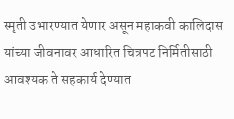स्मृती उभारण्यात येणार असून महाकवी कालिदास यांच्या जीवनावर आधारित चित्रपट निर्मितीसाठी आवश्यक ते सहकार्य देण्यात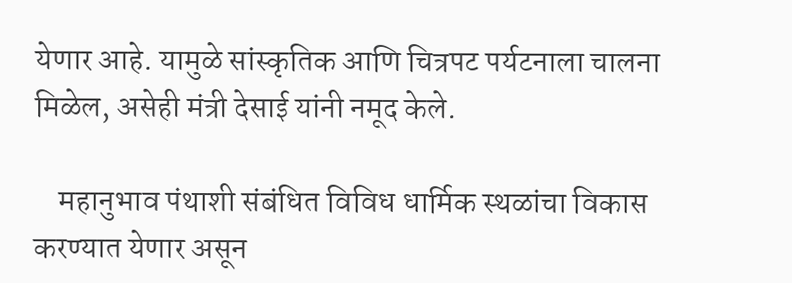येणार आहे. यामुळे सांस्कृतिक आणि चित्रपट पर्यटनाला चालना मिळेल, असेही मंत्री देसाई यांनी नमूद केले.

    महानुभाव पंथाशी संबंधित विविध धार्मिक स्थळांचा विकास करण्यात येणार असून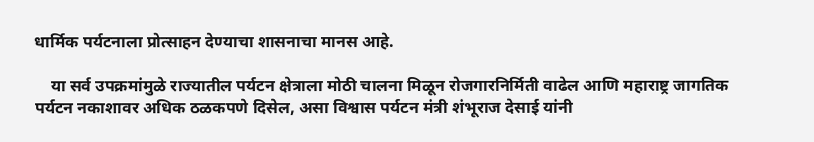धार्मिक पर्यटनाला प्रोत्साहन देण्याचा शासनाचा मानस आहे.

    या सर्व उपक्रमांमुळे राज्यातील पर्यटन क्षेत्राला मोठी चालना मिळून रोजगारनिर्मिती वाढेल आणि महाराष्ट्र जागतिक पर्यटन नकाशावर अधिक ठळकपणे दिसेल, असा विश्वास पर्यटन मंत्री शंभूराज देसाई यांनी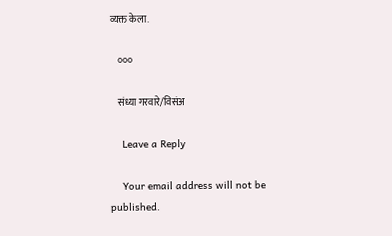व्यक्त केला.

    ०००

    संध्या गरवारे/विसंअ

    Leave a Reply

    Your email address will not be published.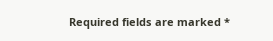Required fields are marked *